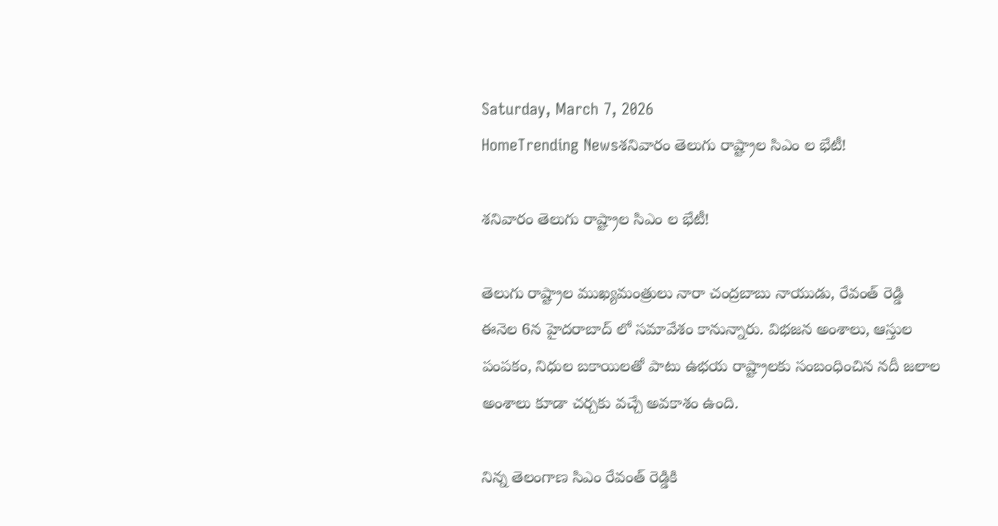Saturday, March 7, 2026
HomeTrending Newsశనివారం తెలుగు రాష్ట్రాల సిఎం ల భేటీ!

శనివారం తెలుగు రాష్ట్రాల సిఎం ల భేటీ!

తెలుగు రాష్ట్రాల ముఖ్యమంత్రులు నారా చంద్రబాబు నాయుడు, రేవంత్ రెడ్డి ఈనెల 6న హైదరాబాద్ లో సమావేశం కానున్నారు. విభజన అంశాలు, ఆస్తుల పంపకం, నిధుల బకాయిలతో పాటు ఉభయ రాష్ట్రాలకు సంబంధించిన నదీ జలాల అంశాలు కూడా చర్చకు వచ్చే అవకాశం ఉంది.

నిన్న తెలంగాణ సిఎం రేవంత్ రెడ్డికి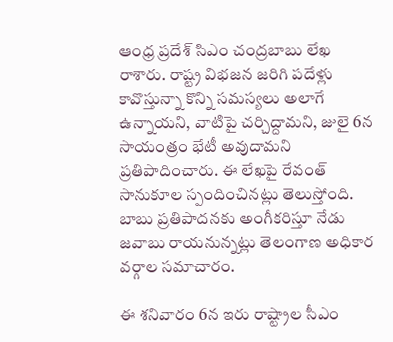ఆంధ్ర ప్రదేశ్ సిఎం చంద్రబాబు లేఖ రాశారు. రాష్ట్ర విభజన జరిగి పదేళ్లు కావొస్తున్నా కొన్ని సమస్యలు అలాగే ఉన్నాయని, వాటిపై చర్చిద్దామని, జులై 6న సాయంత్రం భేటీ అవుదామని ప్రతిపాదించారు. ఈ లేఖపై రేవంత్ సానుకూల స్పందించినట్లు తెలుస్తోంది. బాబు ప్రతిపాదనకు అంగీకరిస్తూ నేడు జవాబు రాయనున్నట్లు తెలంగాణ అధికార వర్గాల సమాచారం.

ఈ శనివారం 6న ఇరు రాష్ట్రాల సీఎం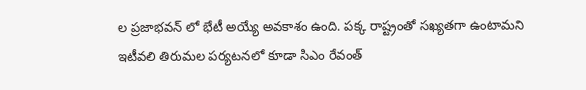ల ప్రజాభవన్ లో భేటీ అయ్యే అవకాశం ఉంది. పక్క రాష్ట్రంతో సఖ్యతగా ఉంటామని ఇటీవలి తిరుమల పర్యటనలో కూడా సిఎం రేవంత్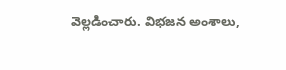వెల్లడించారు. విభజన అంశాలు,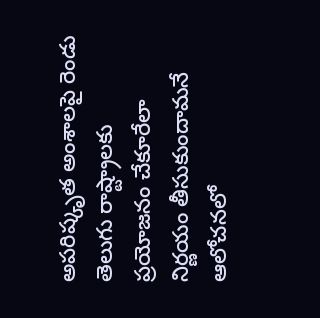అపరిష్కృత అంశాలపై రెండు తెలుగు రాష్ట్రాలకు ప్రయోజనం చేకూరేలా నిర్ణయం తీసుకుందామనే ఆలోచనలో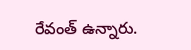రేవంత్ ఉన్నారు.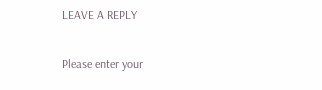LEAVE A REPLY

Please enter your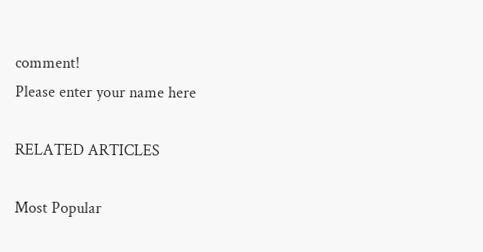comment!
Please enter your name here

RELATED ARTICLES

Most Popular